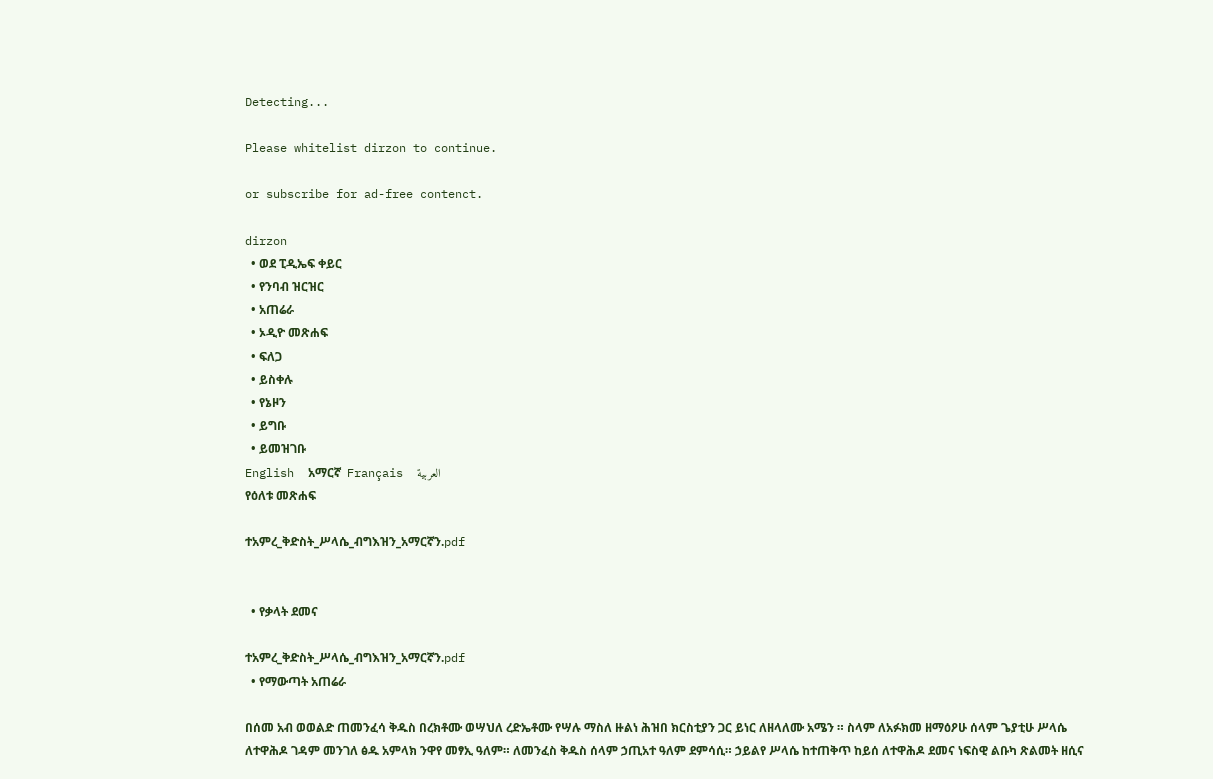Detecting...

Please whitelist dirzon to continue.

or subscribe for ad-free contenct.

dirzon
  • ወደ ፒዲኤፍ ቀይር
  • የንባብ ዝርዝር
  • አጠሬራ
  • ኦዲዮ መጽሐፍ
  • ፍለጋ
  • ይስቀሉ
  • የኔዞን
  • ይግቡ
  • ይመዝገቡ
English  አማርኛ  Français  العربية
የዕለቱ መጽሐፍ

ተአምረ_ቅድስት_ሥላሴ_ብግእዝን_አማርኛን.pdf


  • የቃላት ደመና

ተአምረ_ቅድስት_ሥላሴ_ብግእዝን_አማርኛን.pdf
  • የማውጣት አጠሬራ

በሰመ አብ ወወልድ ጠመንፈሳ ቅዱስ በረክቶሙ ወሣህለ ረድኤቶሙ የሣሉ ማስለ ዙልነ ሕዝበ ክርስቲያን ጋር ይነር ለዘላለሙ አሜን ። ስላም ለአፉክመ ዘማዕዖሁ ሰላም ጌያቲሁ ሥላሴ ለተዋሕዶ ገዳም መንገለ ፅዱ አምላክ ንዋየ መፃኢ ዓለም። ለመንፈስ ቅዱስ ሰላም ኃጢአተ ዓለም ደምሳሲ። ኃይልየ ሥላሴ ከተጠቅጥ ከይሰ ለተዋሕዶ ደመና ነፍስዊ ልቡካ ጽልመት ዘሲና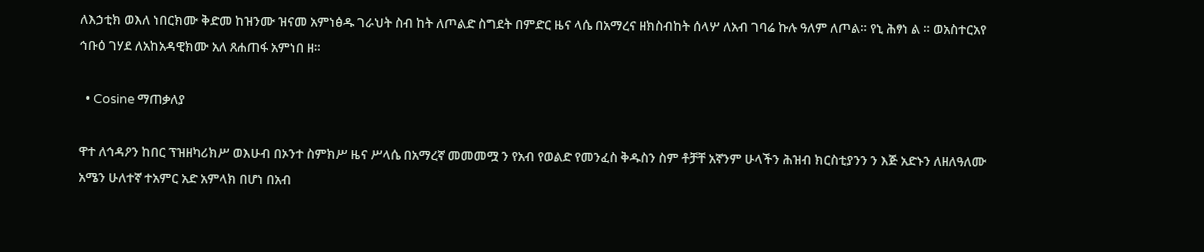ለእኃቲክ ወእለ ነበርክሙ ቅድመ ከዝንሙ ዝናመ አምነፅዱ ገራህት ስብ ከት ለጦልድ ስግደት በምድር ዜና ላሴ በአማረና ዘክስብከት ሰላሦ ለአብ ገባሬ ኩሉ ዓለም ለጦል። የኒ ሕፃነ ል ። ወአስተርአየ ኅቡዕ ገሃደ ለአከአዳዊክሙ አለ ጸሐጠፋ አምነበ ዘ።

  • Cosine ማጠቃለያ

ዋተ ለኅዳዖን ከበር ፕዝዘካሪክሥ ወእሁብ በኦንተ ስምክሥ ዜና ሥላሴ በአማረኛ መመመሟ ን የአብ የወልድ የመንፈስ ቅዱስን ስም ቶቻቸ አኛንም ሁላችን ሕዝብ ክርስቲያንን ን እጅ አድኑን ለዘለዓለሙ አሜን ሁለተኛ ተአምር አድ አምላክ በሆነ በአብ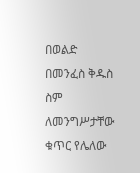በወልድ በመንፈስ ቅዱስ ስም ለመንግሥታቸው ቁጥር የሌለው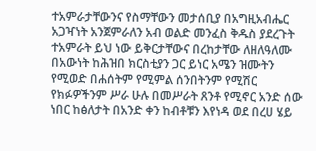ተአምራታቸውንና የስማቸውን መታሰቢያ በአግዚአብሔር አጋዣነት አንጀምራለን አብ ወልድ መንፈስ ቅዱስ ያደረጉት ተአምራት ይህ ነው ይቅርታቸውና በረከታቸው ለዘለዓለሙ በአውነት ከሕዝበ ክርስቲያን ጋር ይነር አሜን ዝሙትን የሚወድ በሐሰትም የሚምል ሰንበትንም የሚሽር የክፉዎችንም ሥራ ሁሉ በመሥራት ጸንቶ የሚኖር አንድ ሰው ነበር ከፅለታት በአንድ ቀን ከብቶቹን እየነዳ ወደ በረሀ ሄይ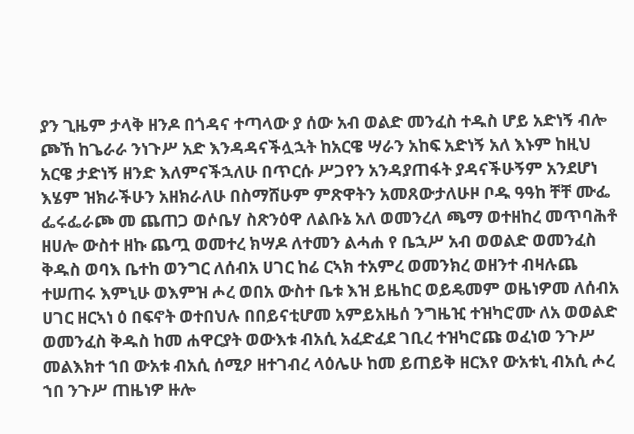ያን ጊዜም ታላቅ ዘንዶ በጎዳና ተጣላው ያ ሰው አብ ወልድ መንፈስ ተዱስ ሆይ አድነኝ ብሎ ጮኸ ከጌራራ ንነጉሥ አድ እንዳዳናችሏኋት ከአርዌ ሣራን አከፍ አድነኝ አለ እኑም ከዚህ አርዌ ታድነኝ ዘንድ እለምናችኋለሁ በጥርሱ ሥጋየን አንዳያጠፋት ያዳናችሁኝም አንደሆነ እሄም ዝክራችሁን አዘክራለሁ በስማሸሁም ምጽዋትን አመጸውታለሁዞ ቦዱ ዓዓከ ቸቸ ሙፌ ፌሩፌራጮ መ ጨጠጋ ወሶቤሃ ስጽንዕዋ ለልቡኔ አለ ወመንረለ ጫማ ወተዘከረ መጥባሕቶ ዘሀሎ ውስተ ዘኩ ጨጧ ወመተረ ክሣዶ ለተመን ልሓሐ የ ቤኋሥ አብ ወወልድ ወመንፈስ ቅዱስ ወባእ ቤተከ ወንግር ለሰብአ ሀገር ከሬ ርኣክ ተአምረ ወመንክረ ወዘንተ ብዛሉጨ ተሠጠሩ እምኒሁ ወእምዝ ሖረ ወበአ ውስተ ቤቱ እዝ ይዜከር ወይዴመም ወዜነዎመ ለሰብአ ሀገር ዘርኣነ ዕ በፍኖት ወተበህሉ በበይናቲሆመ አምይአዜሰ ንግዜዢ ተዝካሮሙ ለአ ወወልድ ወመንፈስ ቅዱስ ከመ ሐዋርያት ወውእቱ ብአሲ አፈድፈደ ገቢረ ተዝካሮጩ ወፈነወ ንጉሥ መልእክተ ኀበ ውአቱ ብአሲ ሰሚዖ ዘተገብረ ላዕሌሁ ከመ ይጠይቅ ዘርእየ ውአቱኒ ብአሲ ሖረ ኀበ ንጉሥ ጠዜነዎ ዙሎ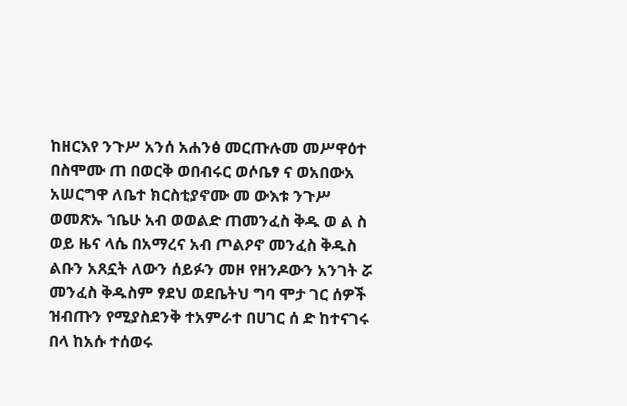ከዘርእየ ንጉሥ አንሰ አሐንፅ መርጡሉመ መሥዋዕተ በስሞሙ ጠ በወርቅ ወበብሩር ወሶቤፃ ና ወአበውአ አሠርግዋ ለቤተ ክርስቲያኖሙ መ ውእቱ ንጉሥ ወመጽኡ ኀቤሁ አብ ወወልድ ጠመንፈስ ቅዱ ወ ል ስ ወይ ዜና ላሴ በአማረና አብ ጦልዖኖ መንፈስ ቅዱስ ልቡን አጸኗት ለውን ሰይፉን መዞ የዘንዶውን አንገት ሯ መንፈስ ቅዱስም ፃደህ ወደቤትህ ግባ ሞታ ገር ሰዎች ዝብጡን የሚያስደንቅ ተአምራተ በሀገር ሰ ድ ከተናገሩ በላ ከአሱ ተሰወሩ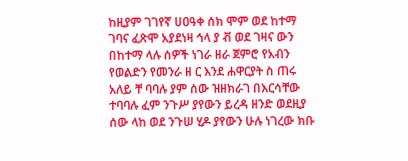ከዚያም ገገየኛ ሀዐዓቀ ሰክ ሞም ወደ ከተማ ገባና ፈጽሞ አያደነዛ ኅላ ያ ቭ ወደ ገዛና ውን በከተማ ላሉ ሰዎች ነገራ ዘራ ጀምሮ የአብን የወልድን የመንራ ዘ ር እንደ ሐዋርያት ስ ጠሩ አለይ ቸ ባባሉ ያም ሰው ዝዘክራገ በእርሳቸው ተባባሉ ፈም ንጉሥ ያየውን ይረዳ ዘንድ ወደዚያ ሰው ላከ ወደ ንጉሠ ሂዶ ያየውን ሁሉ ነገረው ክቡ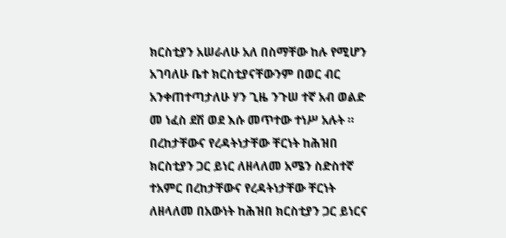ክርስቲያን አሠራለሁ አለ በስማቸው ከሉ የሚሆን አገባለሁ ቤተ ክርስቲያናቸውንም በወር ብር አንቀጠተጣታለሁ ሃን ጊዜ ንጉሠ ተኛ አብ ወልድ መ ነፈስ ደሽ ወደ እሱ መጥተው ተነሥ አሉት ። በረከታቸውና የረዳትነታቸው ቸርነት ከሕዝበ ክርስቲያን ጋር ይነር ለዘላለመ አሜን ስድስተኛ ተአምር በረከታቸውና የረዳትነታቸው ቸርነት ለዘላለመ በአውነት ከሕዝበ ክርስቲያን ጋር ይነርና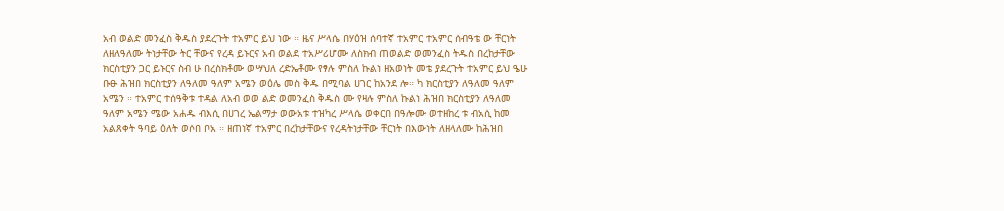አብ ወልድ መንፈስ ቅዱስ ያደረጉት ተአምር ይህ ነው ። ዜና ሥላሴ በሃዕዝ ሰባተኛ ተአምር ተአምር ሰብዓቴ ው ቸርነት ለዘለዓለሙ ትነታቸው ትር ቸውና የረዳ ይኑርና አብ ወልደ ተአሥሪሆሙ ለስክብ ጠወልድ ወመንፈስ ትዱስ በረከታቸው ክርስቲያን ጋር ይኑርና ስብ ሁ በረስክቶሙ ወሣህለ ረድኤቶሙ የፃሉ ምስለ ኩልነ ዘአወነት መቴ ያደረጉት ተአምር ይህ ዔሁ ቡፁ ሕዝበ ክርስቲያን ለዓለመ ዓለም አሜን ወዕሌ መስ ቅዱ በሚባል ሀገር ከአንደ ሎ። ካ ክርስቲያን ለዓለመ ዓለም አሜን ። ተአምር ተሰዓቅቱ ተዳል ለአብ ወወ ልድ ወመንፈስ ቅዱስ ሙ የዛሉ ምስለ ኩልነ ሕዝበ ክርስቲያን ለዓለመ ዓለም አሜን ሜው አሐዱ ብእሲ በሀገረ ኤልማታ ወውአቱ ተዝካረ ሥላሴ ወቀርበ በዓሎሙ ወተዘከረ ቱ ብአሲ ከመ አልጸቀት ዓባይ ዕለት ወሶበ ቦአ ። ዘጠነኛ ተአምር በረከታቸውና የረዳትነታቸው ቸርነት በእውነት ለዘላለሙ ከሕዝበ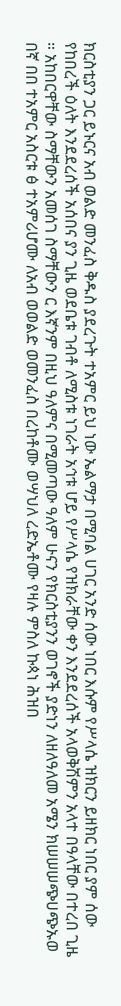ክርስቲያን ጋር ይኑርና አብ ወልድ መንፈስ ቅዱስ ያደረጉት ተአምር ይህ ነው ኤልማታ በሚባል ሀገር አንድ ሰው ነበር እሱም የሥላሴ ዝክርን ይዘክር ነበር ያም ሰው የከበረች ዕለት እንደደረሰች አሰበና ያን ጊዜ ወደቤቱ ገብቶ ለሚስቱ ነገራት አኅቱ ሆይ የሥላሴ የዝክራቸው ቀን እንደደረሰች አላወቅሽምን አላተ በዓላቸው በተረበ ጊዜ ። አከበርዋቸው ስማቸውን አመሰገ ስማቸውን ር እኛንም በዚህ ዓለምና በሚመጣው ዓለም ሁናን የክርስቲያንን ወገኖች ያድነን ለዘለዓለመ አሜን ክሠሠሠጭሀጭኡወ በኛ በበ ተአምር አስርቱ ፅ ተአምሪሆሙ ለአብ ወወልድ ወመንፈስ በረከቶሙ ወሣህለ ረድኤቶሙ የዛሉ ምስለ ኩጳነ ሕዝበ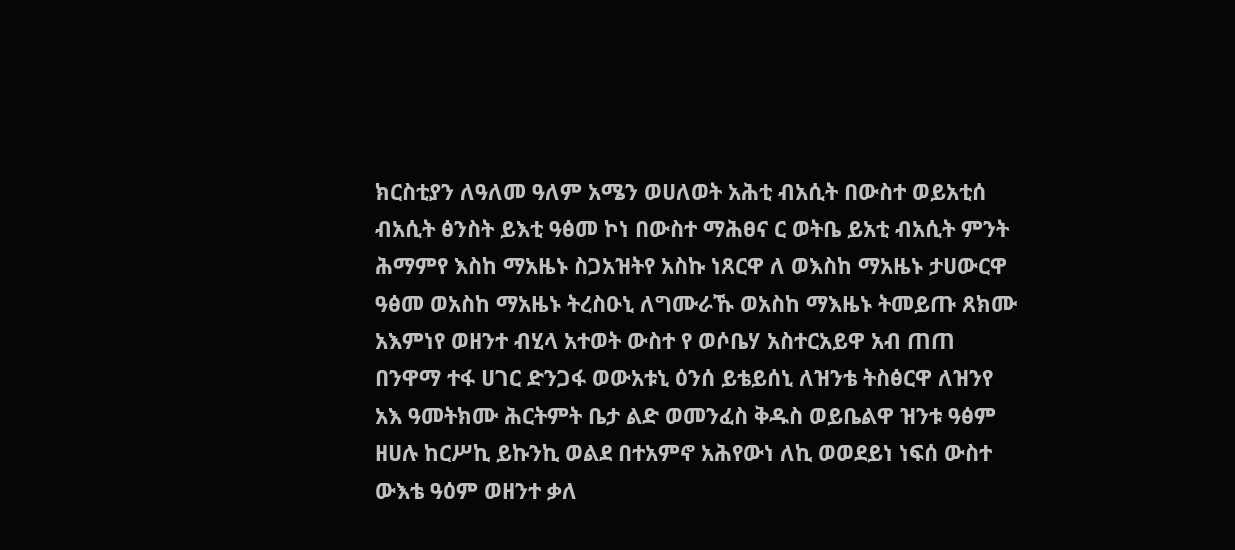ክርስቲያን ለዓለመ ዓለም አሜን ወሀለወት አሕቲ ብአሲት በውስተ ወይአቲሰ ብአሲት ፅንስት ይእቲ ዓፅመ ኮነ በውስተ ማሕፀና ር ወትቤ ይአቲ ብአሲት ምንት ሕማምየ እስከ ማአዜኑ ስጋአዝትየ አስኩ ነጸርዋ ለ ወእስከ ማአዜኑ ታሀውርዋ ዓፅመ ወአስከ ማአዜኑ ትረስዑኒ ለግሙራኹ ወአስከ ማእዜኑ ትመይጡ ጸክሙ አእምነየ ወዘንተ ብሂላ አተወት ውስተ የ ወሶቤሃ አስተርአይዋ አብ ጠጠ በንዋማ ተፋ ሀገር ድንጋፋ ወውአቱኒ ዕንሰ ይቴይሰኒ ለዝንቴ ትስፅርዋ ለዝንየ አእ ዓመትክሙ ሕርትምት ቤታ ልድ ወመንፈስ ቅዱስ ወይቤልዋ ዝንቱ ዓፅም ዘሀሉ ከርሥኪ ይኩንኪ ወልደ በተአምኖ አሕየውነ ለኪ ወወደይነ ነፍሰ ውስተ ውእቴ ዓዕም ወዘንተ ቃለ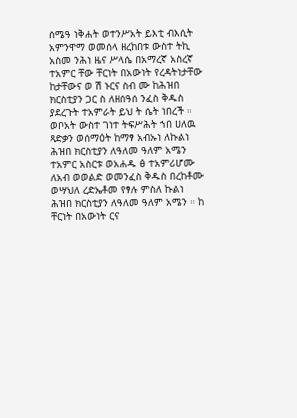ሰሜዓ ነቅሐት ወተንሥአት ይእቲ ብእሲት አምንዋማ ወመሰላ ዘረከበቱ ውስተ ትኪ አስመ ንሕነ ዜና ሥላሴ በአማረኛ አስረኛ ተአምር ቸው ቸርነት በአውነት የረዳትነታቸው ከታቸውና ወ ሽ ኑርና ስብ ሙ ከሕዝበ ክርስቲያን ጋር ስ ለዘሰዓሰ ንፈስ ቅዱስ ያደረጉት ተአምራት ይህ ት ሴት ነበረች ። ወቦአት ውስተ ገነተ ትፍሥሕት ኀበ ሀለዉ ጻድቃን ወሰማዕት ከማፃ አብኡነ ለኩልነ ሕዝበ ክርስቲያን ለዓለመ ዓለም አሜን ተአምር አስርቱ ወአሐዱ ፅ ተአምሪሆሙ ለአብ ወወልድ ወመንፈስ ቅዱስ በረከቶሙ ወሣህለ ረድኤቶመ የፃሉ ምስለ ኩልነ ሕዝበ ክርስቲያን ለዓለመ ዓለም አሜን ። ከ ቸርነት በአውነት ርና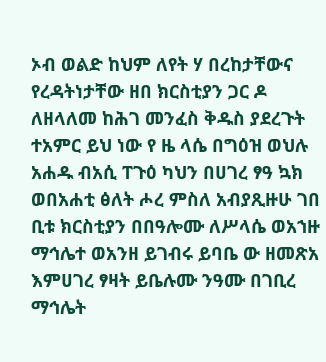ኦብ ወልድ ከህም ለየት ሃ በረከታቸውና የረዳትነታቸው ዘበ ክርስቲያን ጋር ዶ ለዘላለመ ከሕገ መንፈስ ቅዱስ ያደረጉት ተአምር ይህ ነው የ ዜ ላሴ በግዕዝ ወህሉ አሐዱ ብአሲ ፐጉዕ ካህን በሀገረ ፃዓ ኳክ ወበአሐቲ ፅለት ሖረ ምስለ አብያጺዙሁ ገበ ቢቱ ክርስቲያን በበዓሎሙ ለሥላሴ ወአኀዙ ማኅሌተ ወአንዘ ይገብሩ ይባቤ ው ዘመጽአ እምሀገረ ፃዛት ይቤሉሙ ንዓሙ በገቢረ ማኅሌት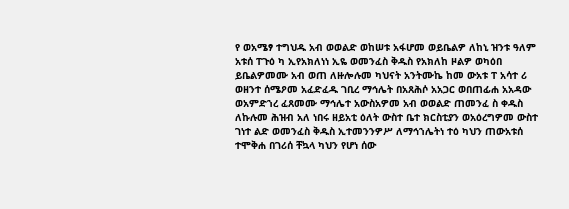የ ወአሜፃ ተግህዱ አብ ወወልድ ወከሠቱ አፋሆመ ወይቤልዎ ለከኒ ዝንቱ ዓለም አቱሰ ፐጉዕ ካ ኢየአክለነነ ኢዬ ወመንፈስ ቅዱስ የአክለከ ዞልዎ ወካዕበ ይቤልዎመሙ አብ ወጠ ለዙሎሉመ ካህናት አንትሙኬ ከመ ውአቱ ፐ አሳተ ሪ ወዘንተ ሰሜዖመ አፈድፈዱ ገቢረ ማኅሌት በአጸሕሶ አአጋር ወበጠፊሐ አአዳው ወአምድኀረ ፈጸመሙ ማኅሌተ አውስአዎመ አብ ወወልድ ጠመንፈ ስ ቀዱስ ለኩሉመ ሕዝብ አለ ነበሩ ዘይአቲ ዕለት ውስተ ቤተ ክርስቲያን ወአዕረግዎመ ውስተ ገነተ ልድ ወመንፈስ ቅዱስ ኢተመንንዎሥ ለማኅኀሌትነ ተዕ ካህን ጠውአቱሰ ተሞቅሐ በገሪሰ ቸኳላ ካህን የሆነ ሰው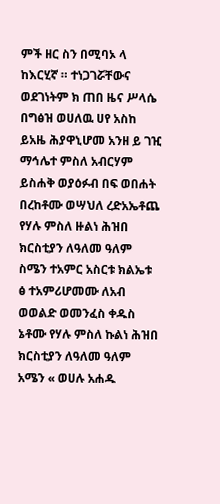ምች ዘር ስን በሚባኦ ላ ከእርሂኛ ። ተነጋገሯቸውና ወደገነትም ክ ጠበ ዜና ሥላሴ በግፅዝ ወሀለዉ ሀየ አስከ ይአዜ ሕያዋኒሆመ አንዘ ይ ገዢ ማኅሌተ ምስለ አብርሃም ይስሐቅ ወያዕፉብ በፍ ወበሐት በረከቶሙ ወሣህለ ረድአኤቶጨ የሃሉ ምስለ ዙልነ ሕዝበ ክርስቲያን ለዓለመ ዓለም ስሜን ተአምር አስርቱ ክልኤቱ ፅ ተአምሪሆመሙ ለአብ ወወልድ ወመንፈስ ቀዱስ ኔቶሙ የሃሉ ምስለ ኩልነ ሕዝበ ክርስቲያን ለዓለመ ዓለም አሜን « ወሀሉ አሐዱ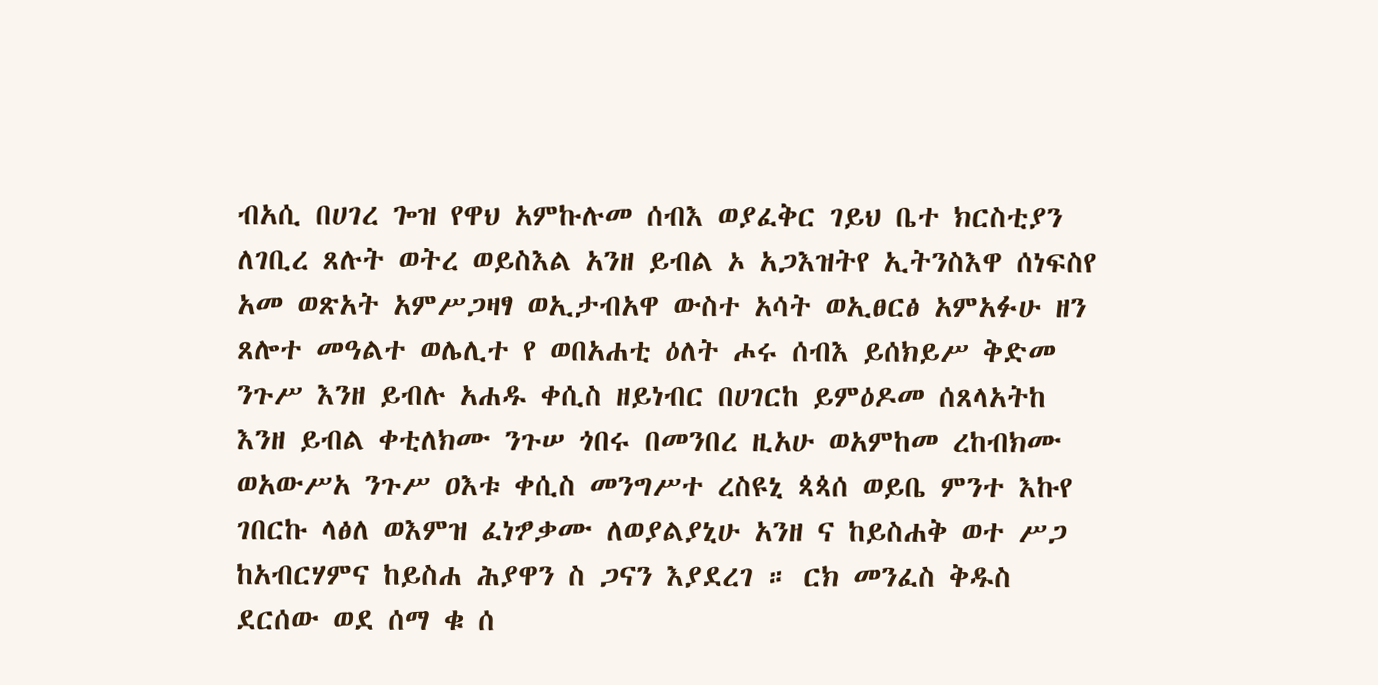ብአሲ በሀገረ ጐዝ የዋህ አምኩሉመ ሰብእ ወያፈቅር ገይህ ቤተ ክርስቲያን ለገቢረ ጸሉት ወትረ ወይስእል አንዘ ይብል ኦ አጋእዝትየ ኢትንስእዋ ሰነፍስየ አመ ወጽአት አምሥጋዛፃ ወኢታብአዋ ውስተ አሳት ወኢፀርፅ አምአፉሁ ዘን ጸሎተ መዓልተ ወሌሊተ የ ወበአሐቲ ዕለት ሖሩ ሰብእ ይሰክይሥ ቅድመ ንጉሥ እንዘ ይብሉ አሐዱ ቀሲስ ዘይነብር በሀገርከ ይምዕዶመ ሰጸላአትከ እንዘ ይብል ቀቲለክሙ ንጉሠ ጎበሩ በመንበረ ዚአሁ ወአምከመ ረከብክሙ ወአውሥአ ንጉሥ ዐእቱ ቀሲስ መንግሥተ ረስዩኒ ጳጳሰ ወይቤ ምንተ እኩየ ገበርኩ ላፅለ ወእምዝ ፈነፇቃሙ ለወያልያኒሁ አንዘ ና ከይስሐቅ ወተ ሥጋ ከአብርሃምና ከይስሐ ሕያዋን ስ ጋናን እያደረገ ። ርክ መንፈስ ቅዱስ ደርሰው ወደ ሰማ ቁ ሰ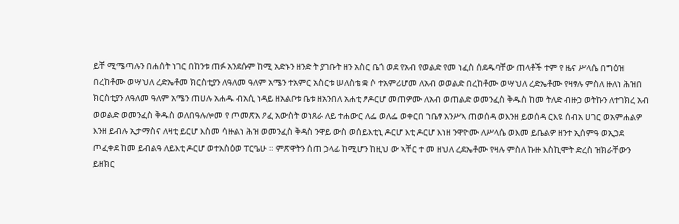ይቸ ሚሜጣሉን በሐሰት ነገር በከንቱ ጠፉ አንደሱም ከሚ አድኑን ዘንድ ት ያገቡት ዘን አስር ቤጎ ወደ የአብ የወልድ የመ ነፈስ ሰደዱባቸው ጠላቶች ተም የ ዜና ሥላሴ በግዕዝ በረከቶሙ ወሣህለ ረድኤቶመ ክርስቲያን ለዓለመ ዓለም አሜን ተአምር አስርቱ ሠለስቴ ቋ ሶ ተአምሪሆመ ለአብ ወወልድ በረከቶሙ ወሣህለ ረድኤቶሙ የዛፃሉ ምስለ ዙለነ ሕዝበ ክርስቲያን ለዓለመ ዓለም አሜን ጠሀሉ አሐዱ ብአሲ ነዳይ ዘአልቦቱ ቤቱ ዘአንበለ አሐቲ ፆዶርሆ መጠዎሙ ለአብ ወጠልድ ወመንፈስ ቅዱስ ከመ ትለድ ብዙኃ ወትኩን ለተገክረ አብ ወወልድ ወመንፈስ ቅዱስ ወለበዓሉሎመ የ ጦመጽአ ዖፈ አውስት ወነጸራ ለይ ተሐውር ለፌ ወለፌ ወቀርበ ኀቤፃ አንሥኣ ጠወሰዳ ወእንዘ ይወሰዳ ርእዩ ሰብአ ሀገር ወአምሐልዎ እንዘ ይብሉ ኢታማስና ለዛቲ ይርሆ እስመ ሳዙልነ ሕዝ ወመንፈስ ቅዳስ ንዋይ ውስ ወሰይእቲኒ ዶርሆ እቲ ዶርሆ እነዘ ንዋዮሙ ለሥላሴ ወእመ ይቤልዎ ዘንተ ኢሰምዓ ወኢኃደ ጦፈቀደ ከመ ይብልዓ ለይእቲ ዶርሆ ወተአስዕወ ፐርዔሁ ። ምጽዋትን ሰጠ ኃላፊ ከሚሆን ከዚህ ው ኣቸር ተ መ ዘህለ ረደኤቶሙ የዛሉ ምስለ ኩዙ እስኪሞት ድረስ ዝክራቸውን ይዘክር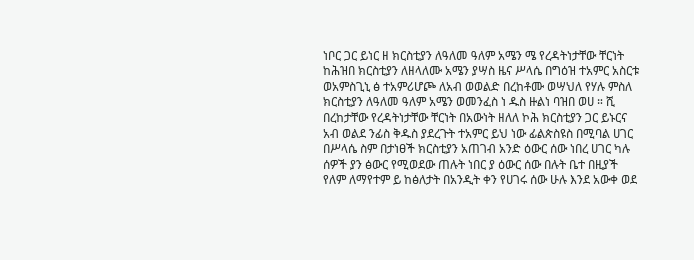ነቦር ጋር ይነር ዘ ክርስቲያን ለዓለመ ዓለም አሜን ሜ የረዳትነታቸው ቸርነት ከሕዝበ ክርስቲያን ለዘላለሙ አሜን ያሣስ ዜና ሥላሴ በግዕዝ ተአምር አስርቱ ወአምስጊኒ ፅ ተአምሪሆጮ ለአብ ወወልድ በረከቶሙ ወሣህለ የሃሉ ምስለ ክርስቲያን ለዓለመ ዓለም አሜን ወመንፈስ ነ ዱስ ዙልነ ባዝበ ወሀ ። ሺ በረከታቸው የረዳትነታቸው ቸርነት በአውነት ዘለለ ኮሕ ክርስቲያን ጋር ይኑርና አብ ወልደ ንፊስ ቅዱስ ያደረጉት ተአምር ይህ ነው ፊልጵስዩስ በሚባል ሀገር በሥላሴ ስም በታነፀች ክርስቲያን አጠገብ አንድ ዕውር ሰው ነበረ ሀገር ካሉ ሰዎች ያን ፅውር የሚወደው ጠሉት ነበር ያ ዕውር ሰው በሉት ቤተ በዚያች የለም ለማየተም ይ ከፅለታት በአንዲት ቀን የሀገሩ ሰው ሁሉ እንደ አውቀ ወደ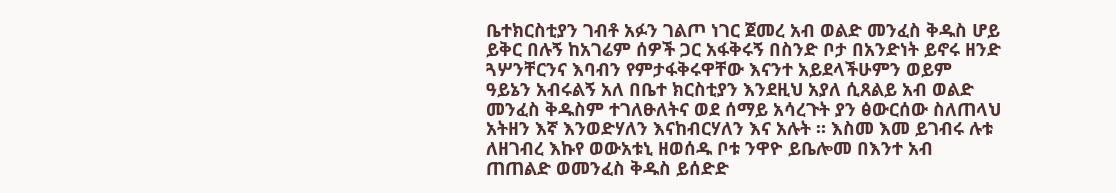ቤተክርስቲያን ገብቶ አፉን ገልጦ ነገር ጀመረ አብ ወልድ መንፈስ ቅዱስ ሆይ ይቅር በሉኝ ከአገሬም ሰዎች ጋር አፋቅሩኝ በስንድ ቦታ በአንድነት ይኖሩ ዘንድ ጓሦንቸርንና እባብን የምታፋቅሩዋቸው እናንተ አይደላችሁምን ወይም ዓይኔን አብሩልኝ አለ በቤተ ክርስቲያን እንደዚህ አያለ ሲጸልይ አብ ወልድ መንፈስ ቅዱስም ተገለፁለትና ወደ ሰማይ አሳረጉት ያን ፅውርሰው ስለጠላህ አትዘን እኛ እንወድሃለን እናከብርሃለን እና አሉት ። እስመ እመ ይገብሩ ሉቱ ለዘገብረ እኩየ ወውአቱኒ ዘወሰዱ ቦቱ ንዋዮ ይቤሎመ በእንተ አብ ጠጠልድ ወመንፈስ ቅዱስ ይሰድድ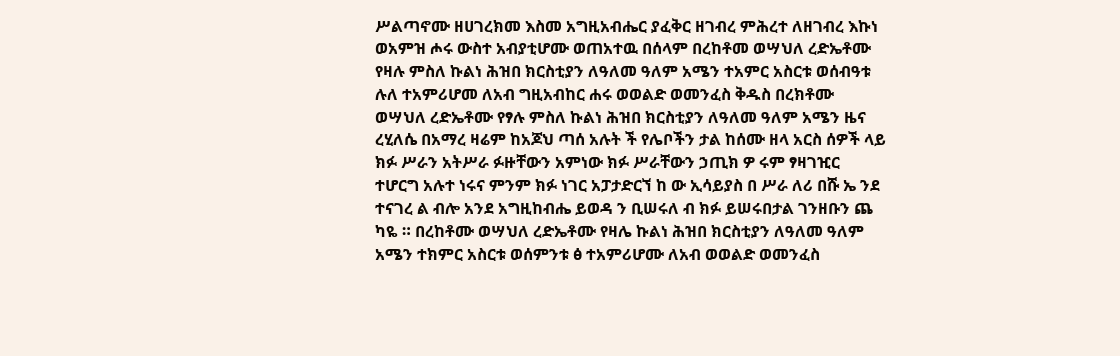ሥልጣኖሙ ዘሀገረክመ እስመ አግዚአብሔር ያፈቅር ዘገብረ ምሕረተ ለዘገብረ እኩነ ወአምዝ ሖሩ ውስተ አብያቲሆሙ ወጠአተዉ በሰላም በረከቶመ ወሣህለ ረድኤቶሙ የዛሉ ምስለ ኩልነ ሕዝበ ክርስቲያን ለዓለመ ዓለም አሜን ተአምር አስርቱ ወሰብዓቱ ሉለ ተአምሪሆመ ለአብ ግዚአብከር ሐሩ ወወልድ ወመንፈስ ቅዱስ በረክቶሙ ወሣህለ ረድኤቶሙ የፃሉ ምስለ ኩልነ ሕዝበ ክርስቲያን ለዓለመ ዓለም አሜን ዜና ረሂለሴ በአማረ ዛሬም ከአጆህ ጣሰ አሉት ች የሌቦችን ታል ከሰሙ ዘላ አርስ ሰዎች ላይ ክፉ ሥራን አትሥራ ፉዙቸውን አምነው ክፉ ሥራቸውን ኃጢክ ዎ ሩም ፃዛገዢር ተሆርግ አሉተ ነሩና ምንም ክፉ ነገር አፓታድርኘ ከ ው ኢሳይያስ በ ሥራ ለሪ በሹ ኤ ንደ ተናገረ ል ብሎ አንደ አግዚከብሔ ይወዳ ን ቢሠሩለ ብ ክፉ ይሠሩበታል ገንዘቡን ጨ ካዬ ። በረከቶሙ ወሣህለ ረድኤቶሙ የዛሌ ኩልነ ሕዝበ ክርስቲያን ለዓለመ ዓለም አሜን ተክምር አስርቱ ወሰምንቱ ፅ ተአምሪሆሙ ለአብ ወወልድ ወመንፈስ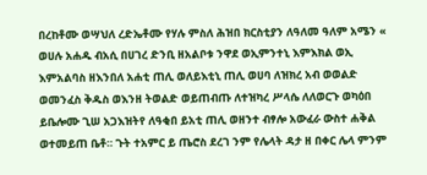በረከቶሙ ወሣህለ ረድኤቶሙ የሃሉ ምስለ ሕዝበ ክርስቲያን ለዓለመ ዓለም አሜን « ወሀሉ አሐዱ ብአሲ በሀገረ ድንቢ ዘአልቦቱ ንዋደ ወኢምንተኒ እምእክል ወኢ እምአልባስ ዘእንበለ አሐቲ ጠሊ ወለይእቲኒ ጠሊ ወሀባ ለዝክረ አብ ወወልድ ወመንፈስ ቅዱስ ወእንዘ ትወልድ ወይጠብጡ ለተዝካረ ሥላሴ ለለወርጉ ወካዕበ ይቤሎሙ ጊሠ አጋእዝትየ ለዓቂበ ይአቲ ጠሊ ወዘንተ ብፃሎ አውፈራ ውስተ ሐቅል ወተመይጠ ቤቶ። ጉት ተአምር ይ ጤሮስ ደረገ ንም የሌላት ዳታ ዘ በቀር ሌላ ምንም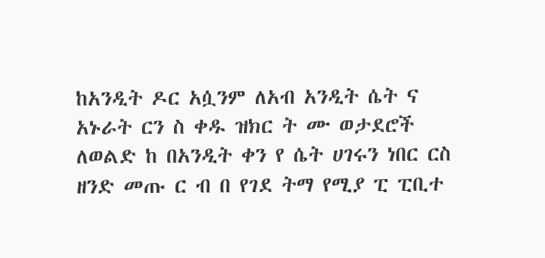ከአንዲት ዶር አሷንም ለአብ አንዲት ሴት ና አኑራት ርን ስ ቀዱ ዝክር ት ሙ ወታደሮች ለወልድ ከ በአንዲት ቀን የ ሴት ሀገሩን ነበር ርስ ዘንድ መጡ ር ብ በ የገደ ትማ የሚያ ፒ ፒቢተ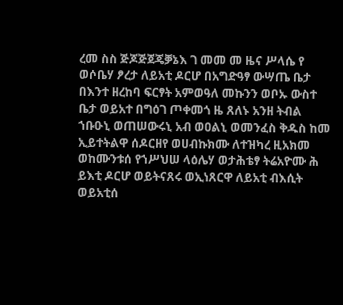ረመ ስስ ጅጆጅጀጄቓኔእ ገ መመ መ ዜና ሥላሴ የ ወሶቤሃ ፆረታ ለይአቲ ዶርሆ በአግድዓፃ ውሣጤ ቤታ በእንተ ዘረከባ ፍርፃት አምወዓለ መኩንን ወቦኡ ውስተ ቤታ ወይአተ በግዕገ ጦቀመጎ ዜ ጸለኑ አንዘ ትብል ኀቡዑኒ ወጠሠውሩኒ አብ ወዐልኒ ወመንፈስ ቅዱስ ከመ ኢይተትልዋ ሰዶርዘየ ወሀብኩክሙ ለተዝካረ ዚአክመ ወከሙንቱሰ የኀሥህሠ ላዕሌሃ ወታሕቴፃ ትሬአዮሙ ሕ ይእቲ ዶርሆ ወይትናጸሩ ወኢነጸርዋ ለይአቲ ብእሲት ወይአቲሰ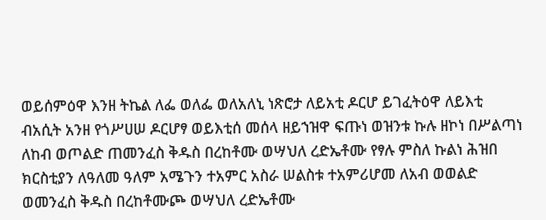ወይሰምዕዋ እንዘ ትኬል ለፌ ወለፌ ወለአለኒ ነጽሮታ ለይአቲ ዶርሆ ይገፈትዕዋ ለይእቲ ብአሲት አንዘ የጎሥሀሠ ዶርሆፃ ወይእቲሰ መሰላ ዘይኀዝዋ ፍጡነ ወዝንቱ ኩሉ ዘኮነ በሥልጣነ ለከብ ወጦልድ ጠመንፈስ ቅዱስ በረከቶሙ ወሣህለ ረድኤቶሙ የፃሉ ምስለ ኩልነ ሕዝበ ክርስቲያን ለዓለመ ዓለም አሜጉን ተአምር አስራ ሠልስቱ ተአምሪሆመ ለአብ ወወልድ ወመንፈስ ቅዱስ በረከቶሙጮ ወሣህለ ረድኤቶሙ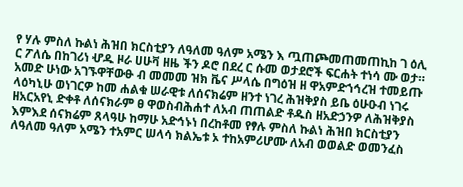የ ሃሉ ምስለ ኩልነ ሕዝበ ክርስቲያን ለዓለመ ዓለም አሜን እ ጧጠጮመጠመጠኪከ ገ ዕሊ ር ፖለሴ በከገሪነ ሇዱ ዞራ ሀሁቫ ዘዜ ችን ዶሮ በደረ ር ሱመ ወታደሮች ፍርሐት ተነሳ ሙ ወታ። አመድ ሁነው አገኙዋቸውፁ ብ መመመ ዝክ ቬና ሥላሴ በግዕዝ ዘ ዋአምድኀኅረዝ ተመይጡ ላዕካኒሁ ወነገርዎ ከመ ሐልቁ ሠራዊቱ ለሰናክሬም ዘንተ ነገረ ሕዝቅያስ ይቤ ዕሁዑብ ነገሩ ዘአርአየኒ ድቀቶ ለሰናክራም ፀ ዋወስብሕሐተ ለአብ ጠጠልድ ቶዱስ ዘአድኃንዎ ለሕዝቅያስ እምእደ ሰናክሬም ጸላዓሁ ከማሁ አድኅኑነ በረከቶመ የፃሉ ምስለ ኩልነ ሕዝበ ክርስቲያን ለዓለመ ዓለም አሜን ተአምር ሠላሳ ክልኤቱ ኦ ተከአምሪሆሙ ለአብ ወወልድ ወመንፈስ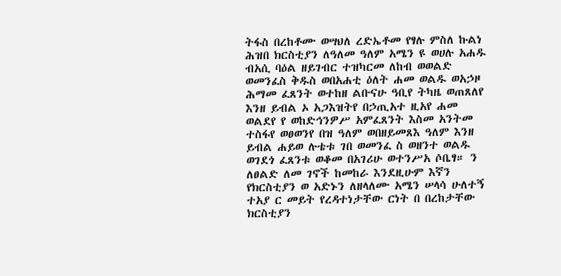ትፋስ በረከቶሙ ወሣህለ ረድኤቶመ የፃሉ ምስለ ኩልነ ሕዝበ ክርስቲያን ለዓለመ ዓለም አሜን ዩ ወሀሉ አሐዱ ብአሲ ባዕል ዘይገብር ተዝካርመ ለከብ ወወልድ ወመንፈስ ቅዱስ ወበአሐቲ ዕለት ሐመ ወልዱ ወአኃዞ ሕማመ ፈጸንት ወተከዘ ልቡናሁ ዓቢየ ትካዜ ወጠጸለየ እንዘ ይብል ኦ አጋእዝትየ በኃጢአተ ዚአየ ሐመ ወልደየ የ ወከድኅንዎሥ አምፈጸንት እስመ አንትመ ተስፋየ ወፀወንየ በዝ ዓለም ወበዘይመጸእ ዓለም እንዘ ይብል ሐይወ ሉቴቱ ገበ ወመንፈ ስ ወዘንተ ወልዱ ወገደጎ ፈጸንቱ ወቆመ በአገሪሁ ወተንሥአ ሶቤፃ። ን ለፀልድ ለመ ገኖች ከመከራ እንደዚሁም እኛን የክርስቲያን ወ አድኑን ለዘላለሙ አሜን ሠላሳ ሁለተኝ ተአያ ር መይት የረዳተነታቸው ርነት በ በረከታቸው ክርስቲያን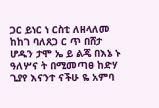ጋር ይነር ነ ርስቲ ለዘላለመ ከከገ ባለጸጋ ር ጥ በሸታ ሆዱን ታሞ ኤ ይ ልጄ በእኔ ኑ ዓለሦና ት በሚመጣፀ ከድሃ ጊያየ እናንተ ናችሁ ዬ አምባ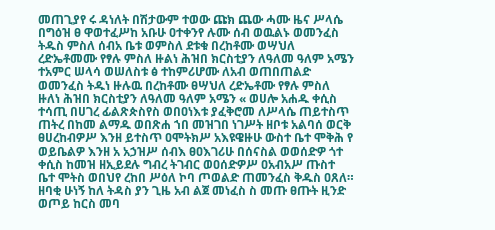መጠጊያየ ሩ ዳነለት በሽታውም ተወው ጩክ ጨው ሓሙ ዜና ሥላሴ በግዕዝ ፀ ዋወተፈሥከ አቡሁ ዐተቀንየ ሉሙ ሰብ ወዉልኑ ወመንፈስ ትዱስ ምስለ ሰብአ ቤቱ ወምስለ ደቱቁ በረከቶሙ ወሣህለ ረድኤቶመሙ የፃሉ ምስለ ዙልነ ሕዝበ ክርስቲያን ለዓለመ ዓለም አሜን ተአምር ሠላሳ ወሠለስቱ ፅ ተከምሪሆሙ ለአብ ወጠበጠልድ ወመንፈስ ትዱነ ዙሉዉ በረከቶሙ ፀሣህለ ረድኤቶሙ የፃሉ ምስለ ዙለነ ሕዝበ ክርስቲያን ለዓለመ ዓለም አሜን « ወሀሎ አሐዱ ቀሲስ ተሳጢ በሀገረ ፊልጽጵስየስ ወበዐነእቱ ያፈቅሮመ ለሥላሴ ጠይተስጥ ጠትረ በከመ ልማዱ ወበጽሐ ኀበ መዝገበ ነገሥት ዘቦቱ አልባሰ ወርቅ ፀሀረከብዎሥ እንዘ ይተስጥ ዐሞትክሥ አእዩዌዙሁ ውስተ ቤተ ሞቅሕ የ ወይቤልዎ እንዘ አ አኃዝሥ ሰብእ ፀዐእገሪሁ በሰናስል ወወሰድዎ ጎተ ቀሲስ ከመዝ ዘኢይደሉ ግብረ ትገብር ወዐሰድዎሥ ዐአብአሥ ጡስተ ቤተ ሞትስ ወበህየ ረከበ ሥዕለ ኮባ ጦወልድ ጠመንፈስ ቅዱስ ዐጸለ። ዘባቂ ሁነኝ ከለ ትዳስ ያን ጊዜ አብ ልጀ መነፈስ ስ መጡ ፀጡት ዚንድ ወጦይ ከርስ መባ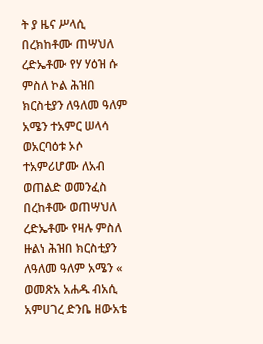ት ያ ዜና ሥላሲ በረክከቶሙ ጠሣህለ ረድኤቶሙ የሃ ሃዕዝ ሱ ምስለ ኮል ሕዝበ ክርስቲያን ለዓለመ ዓለም አሜን ተአምር ሠላሳ ወአርባዕቱ ኦሶ ተአምሪሆሙ ለአብ ወጠልድ ወመንፈስ በረከቶሙ ወጠሣህለ ረድኤቶሙ የዛሉ ምስለ ዙልነ ሕዝበ ክርስቲያን ለዓለመ ዓለም አሜን « ወመጽአ አሐዱ ብአሲ አምሀገረ ድንቤ ዘውአቴ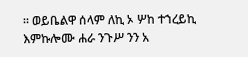። ወይቤልዋ ሰላም ለኪ ኦ ሦከ ተኀረይኪ እምኩሎሙ ሐራ ንጉሥ ንን አ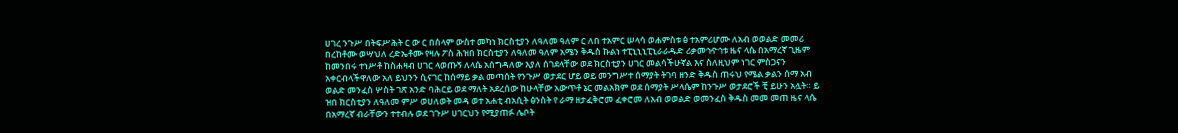ሀገረ ንጉሥ በትፍሥሕት ር ው ር በሰላም ውስተ መካነ ክርስቲያን ለዓለመ ዓለም ር ለበ ተአምር ሠላሳ ወሐምስቱ ፅ ተአምሪሆሙ ለአብ ወወልድ መመሪ በረከቶሙ ወሣህለ ረድኤቶሙ የዛሉ ፖስ ሕዝበ ክርስቲያን ለዓለመ ዓለም አሜን ቅዱስ ኩልነ ተፒኒኒኒፒኒራራዱድ ሪቃመኅዯኅቱ ዜና ላሴ በአማረኛ ጊዜም ከመንበሩ ተነሥቶ ከስሐዛብ ሀገር ላወጡኝ ለላሴ አሰግዳለው እያለ ሰገደላቸው ወደ ክርስቲያን ሀገር መልሳችሁኛል እና ስለዚህም ነገር ምስጋናን አቀርብላችዋለው አለ ይህንን ሲናገር ከሰማይ ቃል መጣሰት የንጉሥ ወታደር ሆይ ወይ መንግሥተ ሰማያት ትገባ ዘንድ ቅዱስ ጠሩህ የሜል ቃልን ሰማ አብ ወልድ መንፈስ ሦስት ገጽ አንድ ባሕርይ ወደ ማለት አደረሰው ከሁላቸው አውጥቶ ኔር መልአክም ወደ ሰማያት ሥላሴም ከንጉሥ ወታደሮች ቺ ይሁን አሏት። ይ ዝበ ክርስቲያን ለዓለመ ምሥ ወሀለወት መዳ ወተ አሐቲ ብአሲት ፅንስት የ ራማ ዘታፈቅሮመ ፈቀሮመ ለአብ ወወልድ ወመንፈስ ቅዱስ መመ መጠ ዜና ላሴ በአማረኛ ብራቸውን ተተብሉ ወደ ገጉሥ ሀገርህን የሚያጠፉ ሌቦት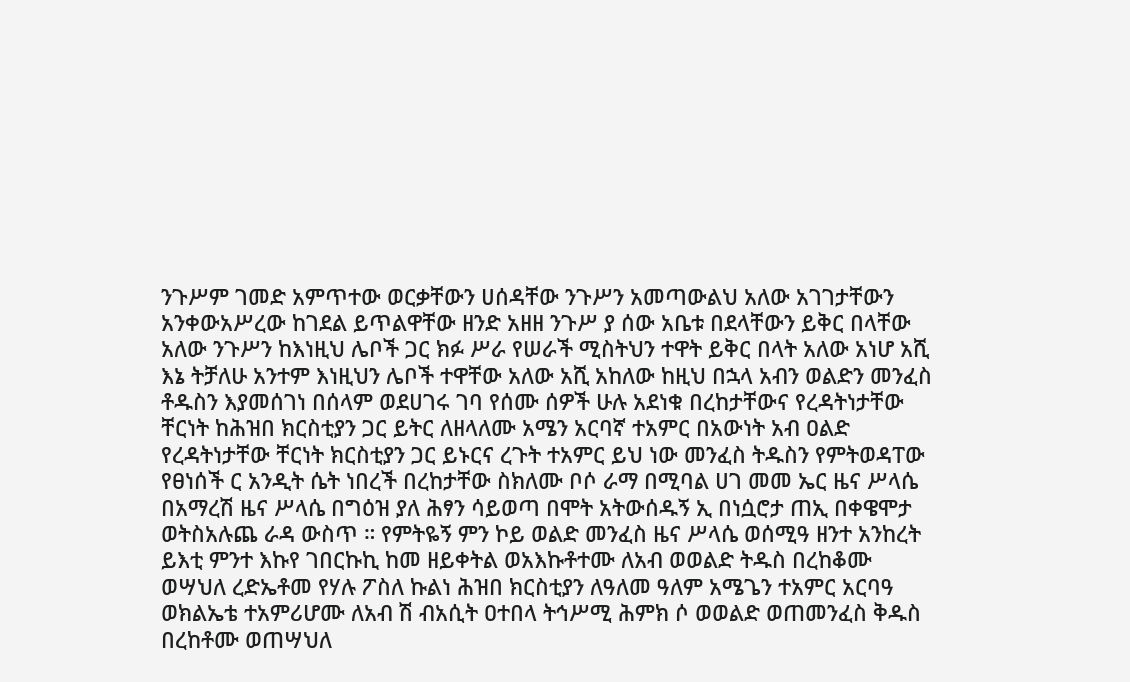ንጉሥም ገመድ አምጥተው ወርቃቸውን ሀሰዳቸው ንጉሥን አመጣውልህ አለው አገገታቸውን አንቀውአሥረው ከገደል ይጥልዋቸው ዘንድ አዘዘ ንጉሥ ያ ሰው አቤቱ በደላቸውን ይቅር በላቸው አለው ንጉሥን ከእነዚህ ሌቦች ጋር ክፉ ሥራ የሠራች ሚስትህን ተዋት ይቅር በላት አለው አነሆ አሺ እኔ ትቻለሁ አንተም እነዚህን ሌቦች ተዋቸው አለው አሺ አከለው ከዚህ በኋላ አብን ወልድን መንፈስ ቶዱስን እያመሰገነ በሰላም ወደሀገሩ ገባ የሰሙ ሰዎች ሁሉ አደነቁ በረከታቸውና የረዳትነታቸው ቸርነት ከሕዝበ ክርስቲያን ጋር ይትር ለዘላለሙ አሜን አርባኛ ተአምር በአውነት አብ ዐልድ የረዳትነታቸው ቸርነት ክርስቲያን ጋር ይኑርና ረጉት ተአምር ይህ ነው መንፈስ ትዱስን የምትወዳፐው የፀነሰች ር አንዲት ሴት ነበረች በረከታቸው ስክለሙ ቦሶ ራማ በሚባል ሀገ መመ ኤር ዜና ሥላሴ በአማረሽ ዜና ሥላሴ በግዕዝ ያለ ሕፃን ሳይወጣ በሞት አትውሰዱኝ ኢ በነሷሮታ ጠኢ በቀዌሞታ ወትስአሉጨ ራዳ ውስጥ ። የምትዬኝ ምን ኮይ ወልድ መንፈስ ዜና ሥላሴ ወሰሚዓ ዘንተ አንከረት ይእቲ ምንተ እኩየ ገበርኩኪ ከመ ዘይቀትል ወአእኩቶተሙ ለአብ ወወልድ ትዱስ በረከቆሙ ወሣህለ ረድኤቶመ የሃሉ ፖስለ ኩልነ ሕዝበ ክርስቲያን ለዓለመ ዓለም አሜጌን ተአምር አርባዓ ወክልኤቴ ተአምሪሆሙ ለአብ ሽ ብአሲት ዐተበላ ትኅሥሚ ሕምክ ሶ ወወልድ ወጠመንፈስ ቅዱስ በረከቶሙ ወጠሣህለ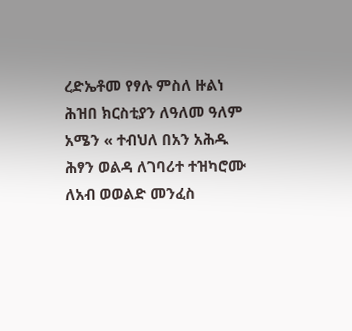ረድኤቶመ የፃሉ ምስለ ዙልነ ሕዝበ ክርስቲያን ለዓለመ ዓለም አሜን « ተብህለ በአን አሕዱ ሕፃን ወልዳ ለገባሪተ ተዝካሮሙ ለአብ ወወልድ መንፈስ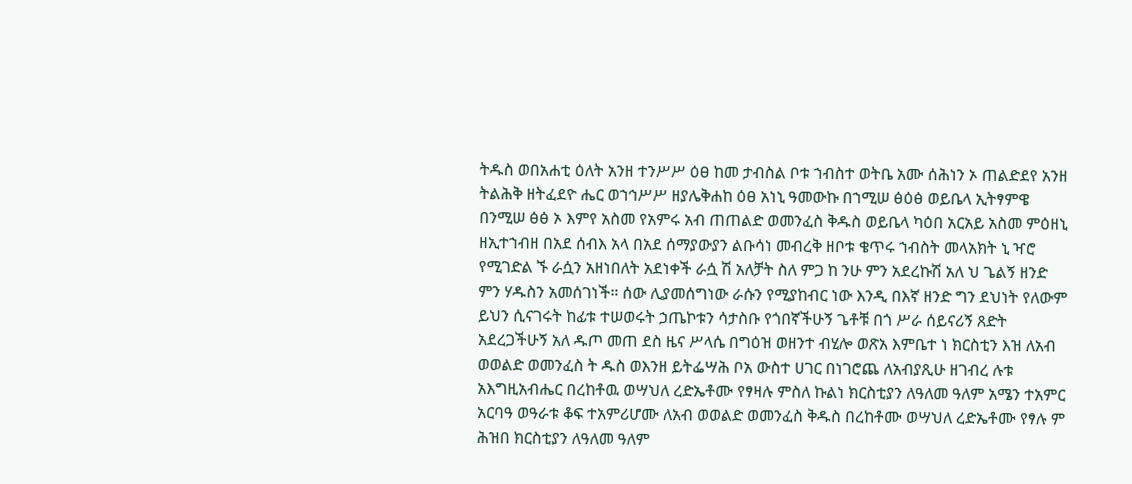ትዱስ ወበአሐቲ ዕለት አንዘ ተንሥሥ ዕፀ ከመ ታብስል ቦቱ ኀብስተ ወትቤ አሙ ሰሕነን ኦ ጠልድደየ አንዘ ትልሕቅ ዘትፈደዮ ሔር ወኀኅሥሥ ዘያሌቅሐከ ዕፀ አነኒ ዓመውኩ በኀሚሠ ፅዕፅ ወይቤላ ኢትፃምዌ በንሚሠ ፅፅ ኦ እምየ አስመ የአምሩ አብ ጠጠልድ ወመንፈስ ቅዱስ ወይቤላ ካዕበ አርአይ አስመ ምዕዘኒ ዘኢተኀብዘ በአደ ሰብእ አላ በአደ ሰማያውያን ልቡሳነ መብረቅ ዘቦቱ ቄጥሩ ኀብስት መላአክት ኒ ዣሮ የሚገድል ኙ ራሷን አዘነበለት አደነቀች ራሷ ሽ አለቻት ስለ ምጋ ከ ንሁ ምን አደረኩሽ አለ ህ ጌልኝ ዘንድ ምን ሃዱስን አመሰገነች። ሰው ሊያመሰግነው ራሱን የሚያከብር ነው እንዲ በእኛ ዘንድ ግን ደህነት የለውም ይህን ሲናገሩት ከፊቱ ተሠወሩት ኃጤኮቱን ሳታስቡ የጎበኛችሁኝ ጌቶቹ በጎ ሥራ ሰይናሪኝ ጸድት አደረጋችሁኝ አለ ዱጦ መጠ ደስ ዜና ሥላሴ በግዕዝ ወዘንተ ብሂሎ ወጽአ እምቤተ ነ ክርስቲን እዝ ለአብ ወወልድ ወመንፈስ ት ዱስ ወእንዘ ይትፌሣሕ ቦአ ውስተ ሀገር በነገሮጨ ለአብያጺሁ ዘገብረ ሉቱ አእግዚአብሔር በረከቶዉ ወሣህለ ረድኤቶሙ የፃዛሉ ምስለ ኩልነ ክርስቲያን ለዓለመ ዓለም አሜን ተአምር አርባዓ ወዓራቱ ቆፍ ተአምሪሆሙ ለአብ ወወልድ ወመንፈስ ቅዱስ በረከቶሙ ወሣህለ ረድኤቶሙ የፃሉ ም ሕዝበ ክርስቲያን ለዓለመ ዓለም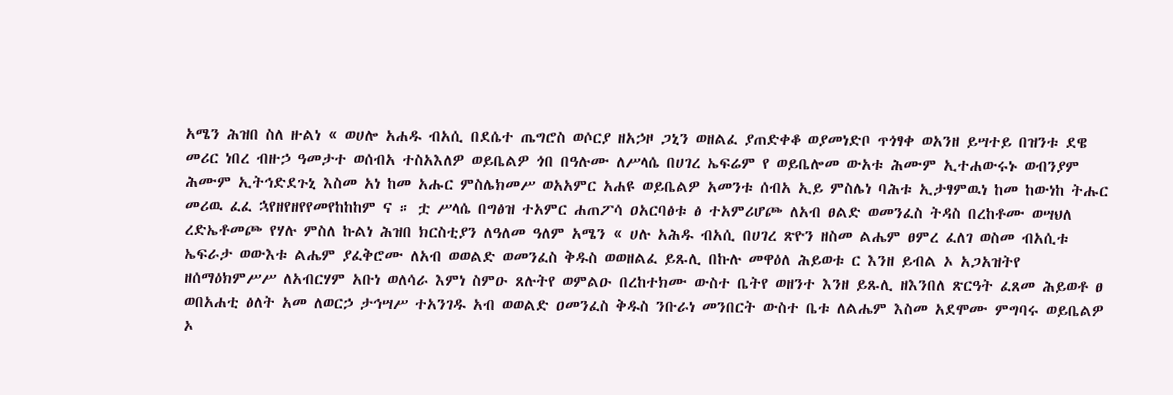አሜን ሕዝበ ስለ ዙልነ « ወሀሎ አሐዱ ብአሲ በደሴተ ጤግሮስ ወሶርያ ዘአኃዞ ጋኒን ወዘልፈ ያጠድቀቆ ወያመነድቦ ጥጎፃቀ ወአንዘ ይሣተይ በዝንቱ ደዌ መሪር ነበረ ብዙኃ ዓመታተ ወሰብአ ተስአእለዎ ወይቤልዎ ጎበ በዓሉሙ ለሥላሴ በሀገረ ኤፍሬም የ ወይቤሎመ ውአቱ ሕሙም ኢተሐውሩኑ ወብንያም ሕሙም ኢትኅድደጉኒ እስመ አነ ከመ አሑር ምስሌክመሥ ወአአምር አሐዩ ወይቤልዎ አመንቱ ሰብአ ኢይ ምስሌነ ባሕቱ ኢታፃምዉነ ከመ ከውነከ ትሑር መሪዉ ፈፈ ኋየዘየዘየየመየከከከም ና ። ቷ ሥላሴ በግፅዝ ተአምር ሐጠፖሳ ዐአርባፅቱ ፅ ተአምሪሆጮ ለአብ ፀልድ ወመንፈስ ትዳስ በረከቶሙ ወሣህለ ረድኤቶመጮ የሃሉ ምስለ ኩልነ ሕዝበ ክርስቲያን ለዓለመ ዓለም አሜን « ሀሉ አሕዱ ብአሲ በሀገረ ጽዮን ዘስመ ልሔም ፀምረ ፈለገ ወስመ ብአሲቱ ኤፍራታ ወውእቱ ልሔም ያፈቅሮሙ ለአብ ወወልድ ወመንፈስ ቅዱስ ወወዘልፈ ይጹሊ በኩሉ መዋዕለ ሕይወቱ ር እንዘ ይብል ኦ አጋአዝትየ ዘሰማዕክምሥሥ ለአብርሃም አቡነ ወለሳራ እምነ ስምዑ ጸሉትየ ወምልዑ በረከተክሙ ውስተ ቤትየ ወዘንተ እንዘ ይጹሊ ዘእንበለ ጽርዓት ፈጸመ ሕይወቶ ፀ ወበአሐቲ ፅለት አመ ለወርኃ ታኅሣሥ ተአንገዱ አብ ወወልድ ዐመንፈስ ቅዱስ ንቡራነ መንበርት ውስተ ቤቱ ለልሔም እስመ አደሞሙ ምግባሩ ወይቤልዎ ኦ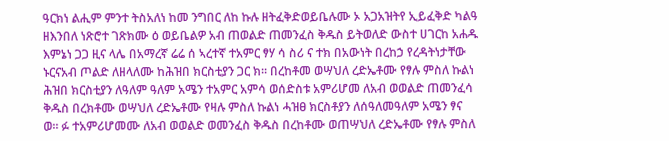ዓርክነ ልሒም ምንተ ትስአለነ ከመ ንግበር ለከ ኩሉ ዘትፈቅድወይቤሉሙ ኦ አጋአዝትየ ኢይፈቅድ ካልዓ ዘእንበለ ነጽሮተ ገጽክሙ ዕ ወይቤልዎ አብ ጠወልድ ጠመንፈስ ቅዱስ ይትወለድ ውስተ ሀገርከ አሐዱ እምኔነ ጋጋ ዚና ላሌ በአማረኛ ሬሬ ሰ ኣረተኛ ተአምር ፃሃ ሳ ስሪ ና ተክ በአውነት በረከኃ የረዳትነታቸው ኑርናአብ ጦልድ ለዘላለሙ ከሕዝበ ክርስቲያን ጋር ክ። በረከቶመ ወሣህለ ረድኤቶሙ የፃሉ ምስለ ኩልነ ሕዝበ ክርስቲያን ለዓለም ዓለም አሜን ተአምር አምሳ ወሰድስቱ አምሪሆመ ለአብ ወወልድ ጠመንፈሳ ቅዱስ በረክቶሙ ወሣህለ ረድኤቶሙ የዛሉ ምስለ ኩልነ ሓዝፀ ክርስቶያን ለሰዓለመዓለም አሜን ፃና ወ። ፉ ተአምሪሆመሙ ለአብ ወወልድ ወመንፈስ ቅዱስ በረከቶሙ ወጠሣህለ ረድኤቶሙ የፃሉ ምስለ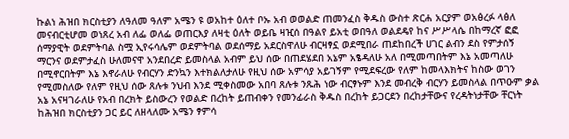ኩልነ ሕዝበ ክርስቲያን ለዓለመ ዓለም አሜን ዩ ወአከተ ዕለተ ቦኡ አብ ወወልድ ጠመንፈስ ቅዱስ ውስተ ጽርሐ አርያም ወአፅረፉ ላፅለ መናብርቲሆመ ወነጸረ አብ ለፌ ወለፌ ወጠርእያ ለዛቲ ዕለት ወይቤ ዛዢሰ በዓልየ ይአቲ ወበዓለ ወልደዴየ ከና ሥሥላሴ በከማረኛ ፎፎ ሰማያዊት ወደምትባል ስሟ ኢየሩሳሌም ወደምትባል ወደሰማይ አደርስዋለሁ ብርዛፃኗ ወደሚበራ ጠደከበረች ሀገር ልብን ደስ የምታሰኝ ማርንና ወደምታፈስ ሁለመናዋ አንደበረድ ይመስላል አብም ይህ ሰው በጠደሄደበ አኔም አፄዳለሁ አለ በሚመጣበትም እኔ አመጣለሁ በሚኖርበትም እኔ እኖራለሁ የብርሃን ድንኳን እተክልለታለሁ የዚህ ሰው አምሳያ አይገኝም የሚደፍረው የለም ከመላእክትና ከስው ወገን የሚመስለው የለም የዚህ ሰው ጸሉቱ ንህብ እንደ ሚቀስመው አበባ ጸሉቱ ንጹሕ ነው ብርፃኑም እንደ መብረቅ ብርሃን ይመስላል በጥዑም ቃል አኔ አናዛገራለሁ የአብ በረክት ይስውረን የወልድ በረከት ይጠብቀን የመንፊራስ ቅዱስ በረከት ይጋርደን በረከታቸውና የረዳትነታቸው ቸርነት ከሕዝበ ክርስቲያን ጋር ይር ለዘላለሙ አሜን ፃምሳ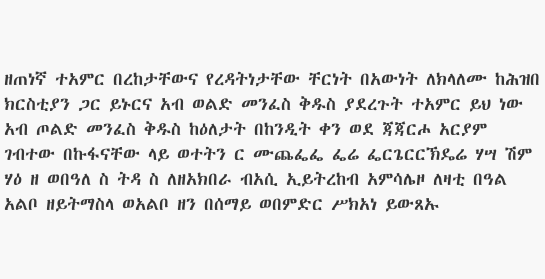ዘጠነኛ ተአምር በረከታቸውና የረዳትነታቸው ቸርነት በአውነት ለክላለሙ ከሕዝበ ክርስቲያን ጋር ይኑርና አብ ወልድ መንፈስ ቅዱስ ያደረጉት ተአምር ይህ ነው አብ ጦልድ መንፈስ ቅዱስ ከዕለታት በከንዲት ቀን ወደ ጃጃርሖ አርያም ገብተው በኩፋናቸው ላይ ወተትን ር ሙጨፌፌ ፌሬ ፌርጌርርኽዴሬ ሃሣ ሽም ሃዕ ዘ ወበዓለ ስ ትዳ ስ ለዘአክበራ ብአሲ ኢይትረከብ አምሳሌዞ ለዛቲ በዓል አልቦ ዘይትማስላ ወአልቦ ዘን በሰማይ ወበምድር ሥክአነ ይውጸኡ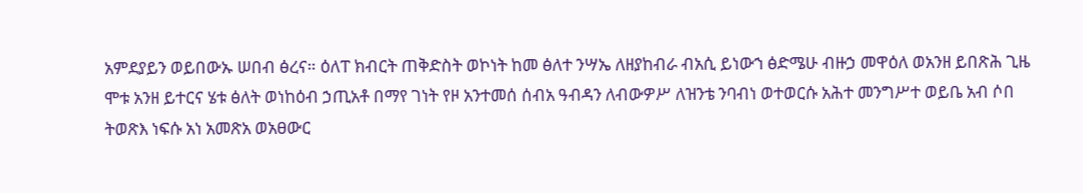አምደያይን ወይበውኡ ሠበብ ፅረና። ዕለፐ ክብርት ጠቅድስት ወኮነት ከመ ፅለተ ንሣኤ ለዘያከብራ ብአሲ ይነውኀ ፅድሜሁ ብዙኃ መዋዕለ ወአንዘ ይበጽሕ ጊዜ ሞቱ አንዘ ይተርና ሄቱ ፅለት ወነከዕብ ኃጢአቶ በማየ ገነት የዞ አንተመሰ ሰብአ ዓብዳን ለብውዎሥ ለዝንቴ ንባብነ ወተወርሱ አሕተ መንግሥተ ወይቤ አብ ሶበ ትወጽእ ነፍሱ አነ አመጽአ ወአፀውር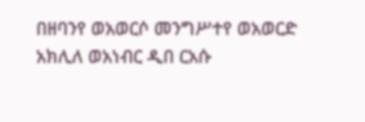በዘባንየ ወአወርሶ መንግሥተየ ወአወርድ አክሊለ ወአነብር ዲበ ርአሱ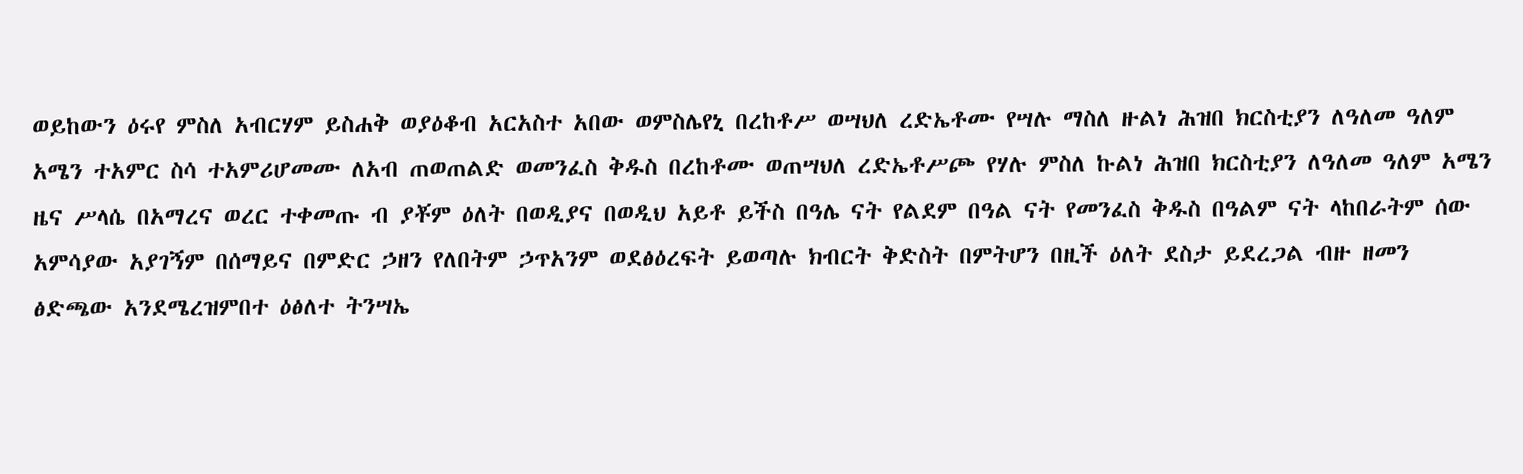ወይከውን ዕሩየ ምስለ አብርሃም ይስሐቅ ወያዕቆብ አርአስተ አበው ወምስሌየኒ በረከቶሥ ወሣህለ ረድኤቶሙ የሣሉ ማስለ ዙልነ ሕዝበ ክርስቲያን ለዓለመ ዓለም አሜን ተአምር ስሳ ተአምሪሆመሙ ለአብ ጠወጠልድ ወመንፈስ ቅዱስ በረከቶሙ ወጠሣህለ ረድኤቶሥጮ የሃሉ ምስለ ኩልነ ሕዝበ ክርስቲያን ለዓለመ ዓለም አሜን ዜና ሥላሴ በአማረና ወረር ተቀመጡ ብ ያቾም ዕለት በወዲያና በወዲህ አይቶ ይችስ በዓሌ ናት የልደም በዓል ናት የመንፈስ ቅዱስ በዓልም ናት ላከበራትም ሰው አምሳያው አያገኝም በሰማይና በምድር ኃዘን የለበትም ኃጥአንም ወደፅዕረፍት ይወጣሉ ክብርት ቅድስት በምትሆን በዚች ዕለት ደስታ ይደረጋል ብዙ ዘመን ፅድጫው አንደሜረዝምበተ ዕፅለተ ትንሣኤ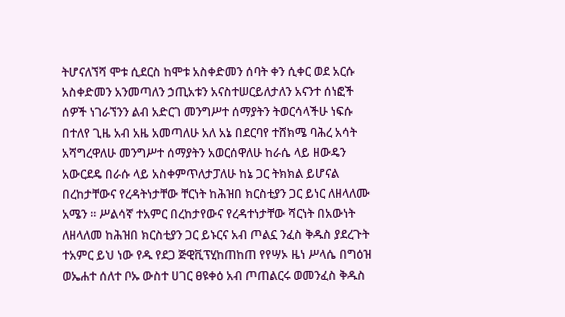ትሆናለኘሻ ሞቱ ሲደርስ ከሞቱ አስቀድመን ሰባት ቀን ሲቀር ወደ አርሱ አስቀድመን አንመጣለን ኃጢአቱን አናስተሠርይለታለን አናንተ ሰነፎች ሰዎች ነገራኘንን ልብ አድርገ መንግሥተ ሰማያትን ትወርሳላችሁ ነፍሱ በተለየ ጊዜ አብ አዜ አመጣለሁ አለ አኔ በደርባየ ተሸክሜ ባሕረ አሳት አሻግረዋለሁ መንግሥተ ሰማያትን አወርሰዋለሁ ከራሴ ላይ ዘውዴን አውርደዴ በራሱ ላይ አስቀምጥለታፓለሁ ከኔ ጋር ትክክል ይሆናል በረከታቸውና የረዳትነታቸው ቸርነት ከሕዝበ ክርስቲያን ጋር ይነር ለዘላለሙ አሜን ። ሥልሳኛ ተአምር በረከታየውና የረዳተነታቸው ሻርነት በአውነት ለዘላለመ ከሕዝበ ክርስቲያን ጋር ይኑርና አብ ጦልኗ ንፈስ ቅዱስ ያደረጉት ተአምር ይህ ነው የዱ የደጋ ጅዊቪፕሂከጠከጠ የየሣኦ ዜነ ሥላሴ በግዕዝ ወኤሐተ ሰለተ ቦኡ ውስተ ሀገር ፀዩቀዕ አብ ጦጠልርሩ ወመንፈስ ቅዱስ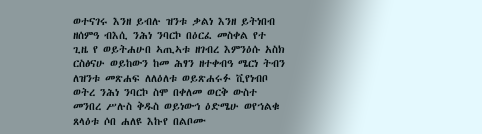ወተናገሩ እንዘ ይብሉ ዝንቱ ቃልነ እንዘ ይትነበብ ዘሰምዓ ብእሲ ንሕነ ንባርኮ በዕርፈ መስቀል የተ ጊዜ የ ወይትሐሁበ ኣጢኣቱ ዘገብረ እምንዕሱ አስክ ርስፅናሁ ወይከውን ከመ ሕፃን ዘተቀብዓ ሜርነ ትብን ለዝንቱ መጽሐፍ ለለዕለቱ ወይጽሐሩፉ ቪየነብቦ ወትረ ንሕነ ንባርኮ ስሞ በቀለመ ወርቅ ውስተ መንበረ ሥሉስ ቅዱስ ወይነውኅ ዕድሜሁ ወየኀልቁ ጸላዕቱ ሶበ ሐለዩ እኩየ በልቦሙ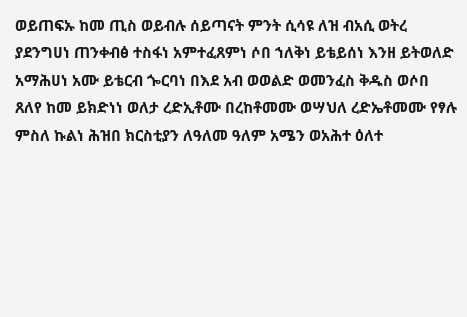ወይጠፍኡ ከመ ጢስ ወይብሉ ሰይጣናት ምንት ሲሳዩ ለዝ ብአሲ ወትረ ያደንግሀነ ጠንቀብፅ ተስፋነ አምተፈጸምነ ሶበ ኀለቅነ ይቴይሰነ እንዘ ይትወለድ አማሕሀነ አሙ ይቴርብ ጐርባነ በእደ አብ ወወልድ ወመንፈስ ቅዱስ ወሶበ ጸለየ ከመ ይክድነነ ወለታ ረድኢቶሙ በረከቶመሙ ወሣህለ ረድኤቶመሙ የፃሉ ምስለ ኩልነ ሕዝበ ክርስቲያን ለዓለመ ዓለም አሜን ወአሕተ ዕለተ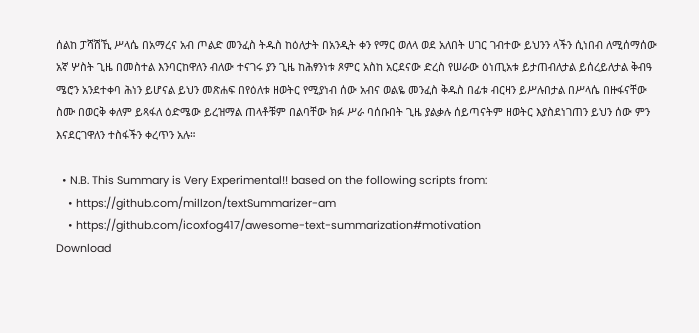ሰልከ ፓሻሽኺ ሥላሴ በአማረና አብ ጦልድ መንፈስ ትዱስ ከዕለታት በአንዲት ቀን የማር ወለላ ወደ አለበት ሀገር ገብተው ይህንን ላችን ሲነበብ ለሚሰማሰው አኛ ሦስት ጊዜ በመስተል እንባርከዋለን ብለው ተናገሩ ያን ጊዜ ከሕፃንነቱ ጾምር አስከ አርደናው ድረስ የሠራው ዕነጢአቱ ይታጠብለታል ይሰረይለታል ቅብዓ ሜሮን አንደተቀባ ሕነን ይሆናል ይህን መጽሐፍ በየዕለቱ ዘወትር የሚያነብ ሰው አብና ወልዬ መንፈስ ቅዱስ በፊቱ ብርዛን ይሥሉበታል በሥላሴ በዙፋናቸው ስሙ በወርቅ ቀለም ይጻፋለ ዕድሜው ይረዝማል ጠላቶቹም በልባቸው ክፉ ሥራ ባሰቡበት ጊዜ ያልቃሉ ሰይጣናትም ዘወትር እያስደነገጠን ይህን ሰው ምን እናደርገዋለን ተስፋችን ቀረጥን አሉ።

  • N.B. This Summary is Very Experimental!! based on the following scripts from:
    • https://github.com/millzon/textSummarizer-am
    • https://github.com/icoxfog417/awesome-text-summarization#motivation
Download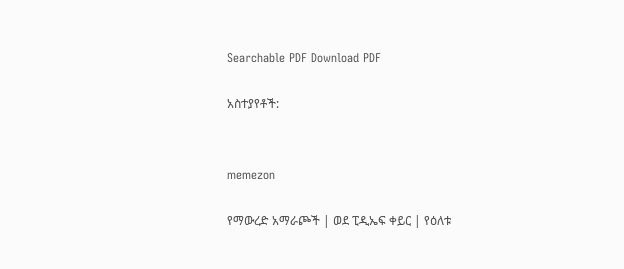Searchable PDF Download PDF

አስተያየቶች:


memezon

የማውረድ አማራጮች | ወደ ፒዲኤፍ ቀይር | የዕለቱ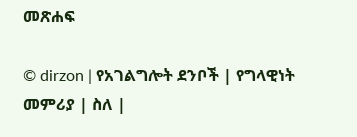መጽሐፍ

© dirzon | የአገልግሎት ደንቦች | የግላዊነት መምሪያ | ስለ |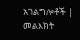አገልግሎቶች | መልእክት